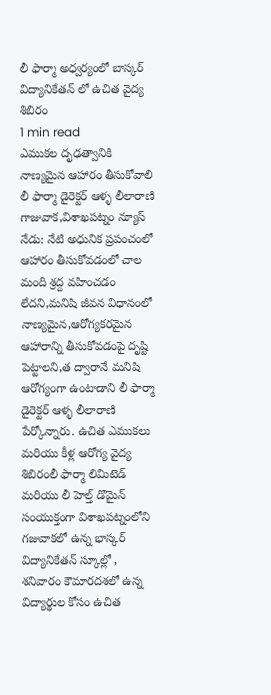లీ ఫార్మా అధ్వర్యంలో బాస్కర్ విద్యానికేతన్ లో ఉచిత వైద్య శిబిరం
1 min read
ఎముకల దృఢత్వానికి నాణ్యమైన ఆహారం తీసుకోవాలి
లీ ఫార్మా డైరెక్టర్ ఆళ్ళ లీలారాణి
గాజువాక,విశాఖపట్నం న్యూస్ నేడు: నేటి అధునిక ప్రపంచంలో ఆహారం తీసుకోవడంలో చాల మంది శ్రద్ద వహించడం లేదని,మనిషి జీవన విధానంలో నాణ్యమైన,ఆరోగ్యకరమైన ఆహారాన్ని తీసుకోవడంపై దృష్టి పెట్టాలని,త ద్వారానే మనిషి ఆరోగ్యంగా ఉంటాడాని లీ ఫార్మా డైరెక్టర్ ఆళ్ళ లీలారాణి పేర్కోన్నారు. ఉచిత ఎముకలు మరియు కీళ్ల ఆరోగ్య వైద్య శిబిరంలీ ఫార్మా లిమిటెడ్ మరియు లీ హెల్త్ డొమైన్ సంయుక్తంగా విశాఖపట్నంలోని గజువాకలో ఉన్న భాస్కర్ విద్యానికేతన్ స్కూల్లో , శనివారం కౌమారదశలో ఉన్న విద్యార్థుల కోసం ఉచిత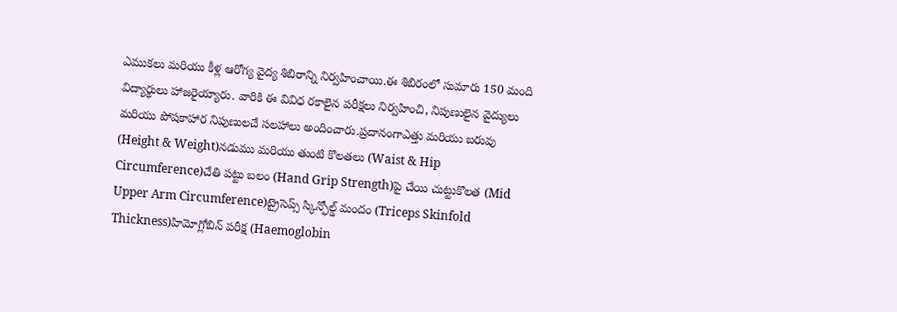ఎముకలు మరియు కీళ్ల ఆరోగ్య వైద్య శిబిరాన్ని నిర్వహించాయి.ఈ శిబిరంలో సుమారు 150 మంది విద్యార్థులు హాజరైయ్యారు. వారికి ఈ వివిధ రకాలైన పరీక్షలు నిర్వహించి, నిపుణులైన వైద్యులు మరియు పోషకాహార నిపుణులచే సలహాలు అందించారు.ప్రదానంగాఎత్తు మరియు బరువు (Height & Weight)నడుము మరియు తుంటి కొలతలు (Waist & Hip Circumference)చేతి పట్టు బలం (Hand Grip Strength)పై చేయి చుట్టుకొలత (Mid Upper Arm Circumference)ట్రైసెప్స్ స్కిన్ఫోల్డ్ మందం (Triceps Skinfold Thickness)హిమోగ్లోబిన్ పరీక్ష (Haemoglobin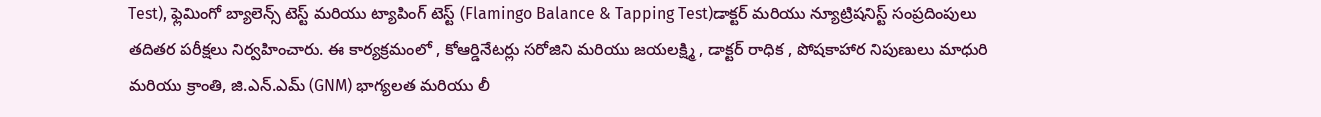Test), ఫ్లెమింగో బ్యాలెన్స్ టెస్ట్ మరియు ట్యాపింగ్ టెస్ట్ (Flamingo Balance & Tapping Test)డాక్టర్ మరియు న్యూట్రిషనిస్ట్ సంప్రదింపులు తదితర పరీక్షలు నిర్వహించారు. ఈ కార్యక్రమంలో , కోఆర్డినేటర్లు సరోజిని మరియు జయలక్ష్మి , డాక్టర్ రాధిక , పోషకాహార నిపుణులు మాధురి మరియు క్రాంతి, జి.ఎన్.ఎమ్ (GNM) భాగ్యలత మరియు లీ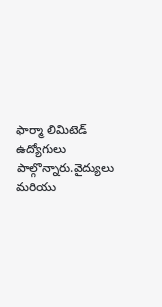ఫార్మా లిమిటెడ్ ఉద్యోగులు పాల్గొన్నారు.వైద్యులు మరియు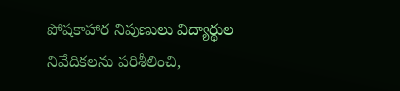పోషకాహార నిపుణులు విద్యార్థుల నివేదికలను పరిశీలించి,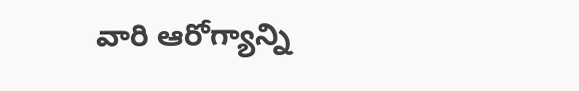వారి ఆరోగ్యాన్ని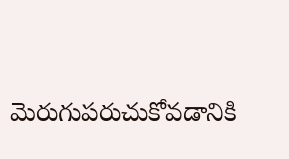మెరుగుపరుచుకోవడానికి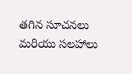తగిన సూచనలు మరియు సలహాలు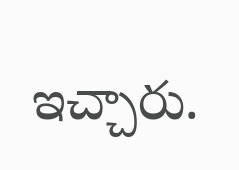ఇచ్చారు.